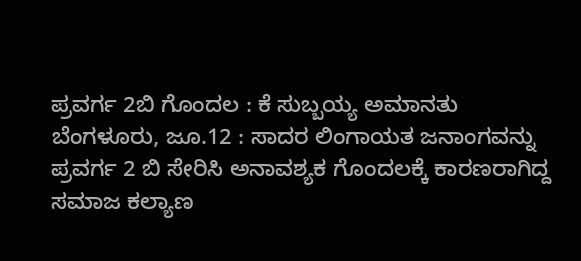ಪ್ರವರ್ಗ 2ಬಿ ಗೊಂದಲ : ಕೆ ಸುಬ್ಬಯ್ಯ ಅಮಾನತು
ಬೆಂಗಳೂರು, ಜೂ.12 : ಸಾದರ ಲಿಂಗಾಯತ ಜನಾಂಗವನ್ನು ಪ್ರವರ್ಗ 2 ಬಿ ಸೇರಿಸಿ ಅನಾವಶ್ಯಕ ಗೊಂದಲಕ್ಕೆ ಕಾರಣರಾಗಿದ್ದ ಸಮಾಜ ಕಲ್ಯಾಣ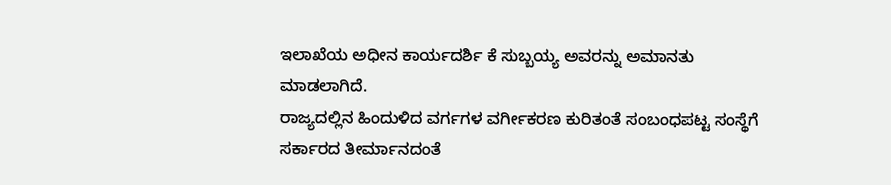ಇಲಾಖೆಯ ಅಧೀನ ಕಾರ್ಯದರ್ಶಿ ಕೆ ಸುಬ್ಬಯ್ಯ ಅವರನ್ನು ಅಮಾನತು ಮಾಡಲಾಗಿದೆ.
ರಾಜ್ಯದಲ್ಲಿನ ಹಿಂದುಳಿದ ವರ್ಗಗಳ ವರ್ಗೀಕರಣ ಕುರಿತಂತೆ ಸಂಬಂಧಪಟ್ಟ ಸಂಸ್ಥೆಗೆ ಸರ್ಕಾರದ ತೀರ್ಮಾನದಂತೆ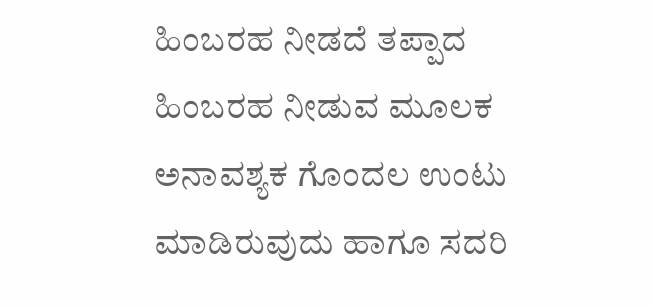ಹಿಂಬರಹ ನೀಡದೆ ತಪ್ಪಾದ ಹಿಂಬರಹ ನೀಡುವ ಮೂಲಕ ಅನಾವಶ್ಯಕ ಗೊಂದಲ ಉಂಟು ಮಾಡಿರುವುದು ಹಾಗೂ ಸದರಿ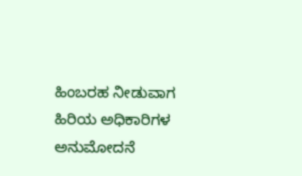ಹಿಂಬರಹ ನೀಡುವಾಗ ಹಿರಿಯ ಅಧಿಕಾರಿಗಳ ಅನುಮೋದನೆ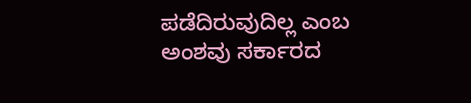ಪಡೆದಿರುವುದಿಲ್ಲ ಎಂಬ ಅಂಶವು ಸರ್ಕಾರದ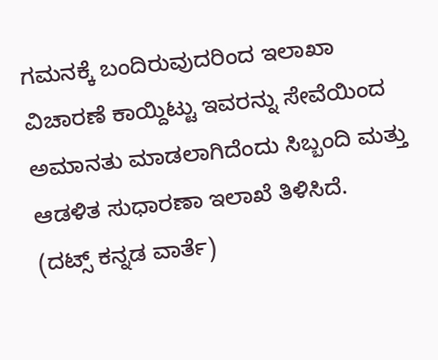ಗಮನಕ್ಕೆ ಬಂದಿರುವುದರಿಂದ ಇಲಾಖಾ ವಿಚಾರಣೆ ಕಾಯ್ದಿಟ್ಟು ಇವರನ್ನು ಸೇವೆಯಿಂದ ಅಮಾನತು ಮಾಡಲಾಗಿದೆಂದು ಸಿಬ್ಬಂದಿ ಮತ್ತು ಆಡಳಿತ ಸುಧಾರಣಾ ಇಲಾಖೆ ತಿಳಿಸಿದೆ.
(ದಟ್ಸ್ ಕನ್ನಡ ವಾರ್ತೆ)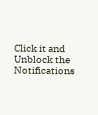Click it and Unblock the Notifications